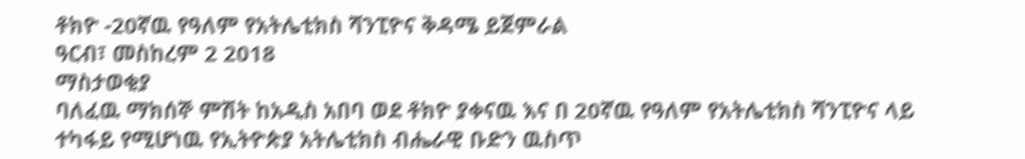ቶክዮ -20ኛዉ የዓለም የአትሌቲክስ ሻንፒዮና ቅዳሜ ይጀምራል
ዓርብ፣ መስከረም 2 2018
ማስታወቂያ
ባለፈዉ ማክሰኞ ምሽት ከአዲስ አበባ ወደ ቶክዮ ያቀናዉ እና በ 20ኛዉ የዓለም የአትሌቲክስ ሻንፒዮና ላይ ተካፋይ የሚሆነዉ የኢትዮጵያ አትሌቲክስ ብሔራዊ ቡድን ዉስጥ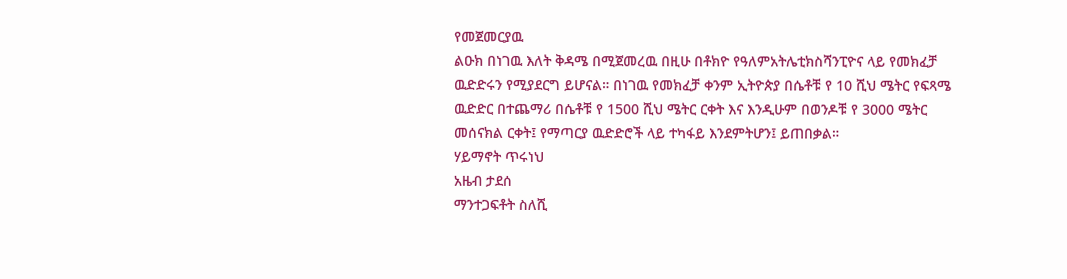የመጀመርያዉ
ልዑክ በነገዉ እለት ቅዳሜ በሚጀመረዉ በዚሁ በቶክዮ የዓለምአትሌቲክስሻንፒዮና ላይ የመክፈቻ ዉድድሩን የሚያደርግ ይሆናል። በነገዉ የመክፈቻ ቀንም ኢትዮጵያ በሴቶቹ የ 10 ሺህ ሜትር የፍጻሜ ዉድድር በተጨማሪ በሴቶቹ የ 1500 ሺህ ሜትር ርቀት እና እንዲሁም በወንዶቹ የ 3000 ሜትር መሰናክል ርቀት፤ የማጣርያ ዉድድሮች ላይ ተካፋይ እንደምትሆን፤ ይጠበቃል።
ሃይማኖት ጥሩነህ
አዜብ ታደሰ
ማንተጋፍቶት ስለሺ